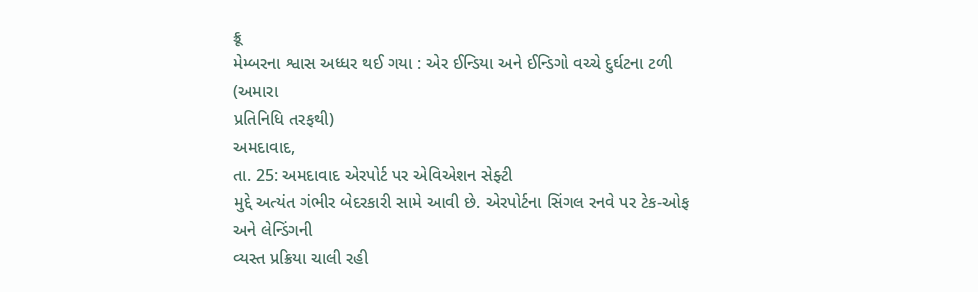ક્રૂ
મેમ્બરના શ્વાસ અધ્ધર થઈ ગયા : એર ઈન્ડિયા અને ઈન્ડિગો વચ્ચે દુર્ઘટના ટળી
(અમારા
પ્રતિનિધિ તરફથી)
અમદાવાદ,
તા. 25: અમદાવાદ એરપોર્ટ પર એવિએશન સેફ્ટી
મુદ્દે અત્યંત ગંભીર બેદરકારી સામે આવી છે. એરપોર્ટના સિંગલ રનવે પર ટેક-ઓફ અને લેન્ડિંગની
વ્યસ્ત પ્રક્રિયા ચાલી રહી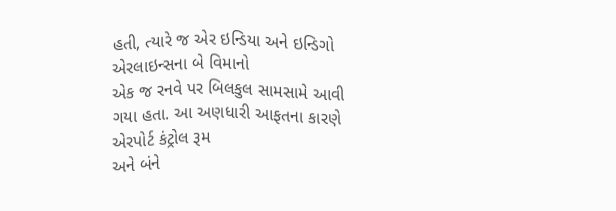હતી, ત્યારે જ એર ઇન્ડિયા અને ઇન્ડિગો એરલાઇન્સના બે વિમાનો
એક જ રનવે પર બિલકુલ સામસામે આવી ગયા હતા. આ અણધારી આફતના કારણે એરપોર્ટ કંટ્રોલ રૂમ
અને બંને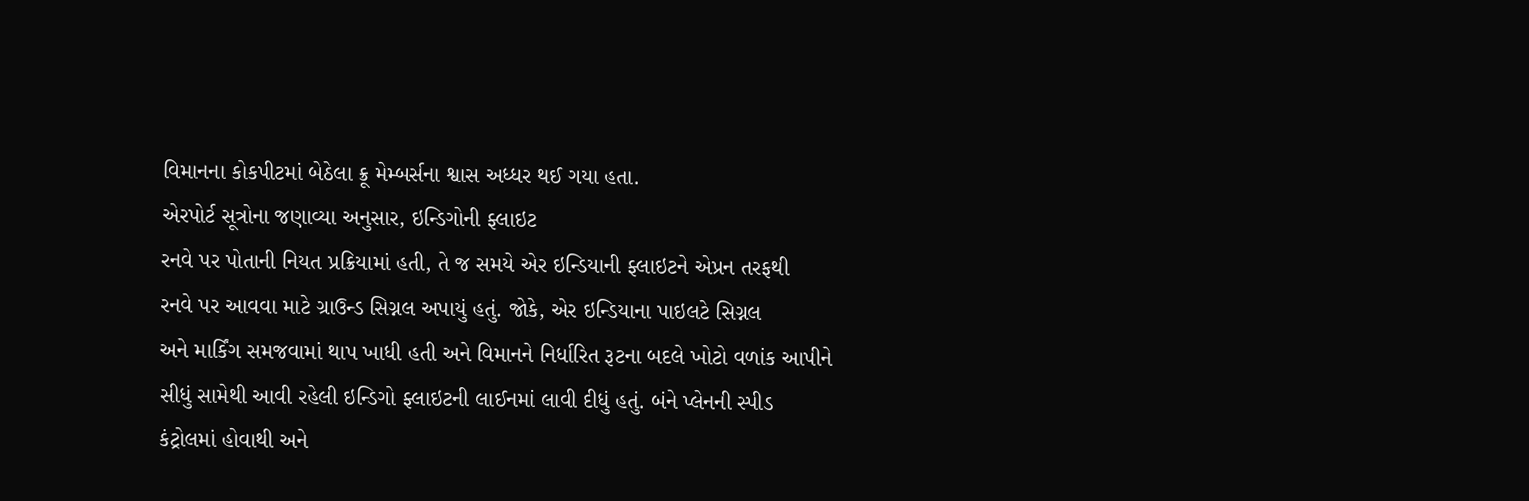વિમાનના કોકપીટમાં બેઠેલા ક્રૂ મેમ્બર્સના શ્વાસ અધ્ધર થઈ ગયા હતા.
એરપોર્ટ સૂત્રોના જણાવ્યા અનુસાર, ઇન્ડિગોની ફ્લાઇટ
રનવે પર પોતાની નિયત પ્રક્રિયામાં હતી, તે જ સમયે એર ઇન્ડિયાની ફ્લાઇટને એપ્રન તરફથી
રનવે પર આવવા માટે ગ્રાઉન્ડ સિગ્નલ અપાયું હતું. જોકે, એર ઇન્ડિયાના પાઇલટે સિગ્નલ
અને માર્કિંગ સમજવામાં થાપ ખાધી હતી અને વિમાનને નિર્ધારિત રૂટના બદલે ખોટો વળાંક આપીને
સીધું સામેથી આવી રહેલી ઇન્ડિગો ફ્લાઇટની લાઈનમાં લાવી દીધું હતું. બંને પ્લેનની સ્પીડ
કંટ્રોલમાં હોવાથી અને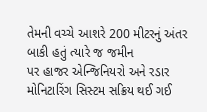તેમની વચ્ચે આશરે 200 મીટરનું અંતર બાકી હતું ત્યારે જ જમીન
પર હાજર એન્જિનિયરો અને રડાર મોનિટારિંગ સિસ્ટમ સક્રિય થઈ ગઈ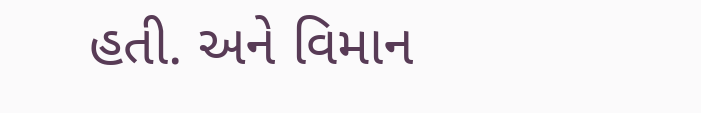હતી. અને વિમાન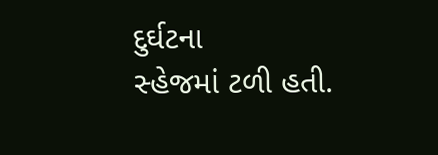દુર્ઘટના
સ્હેજમાં ટળી હતી.